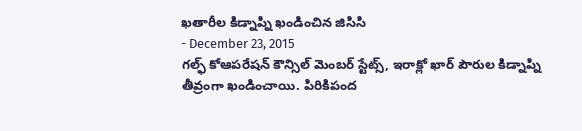ఖతారీల కిడ్నాప్ని ఖండించిన జిసిసి
- December 23, 2015
గల్ఫ్ కోఆపరేషన్ కౌన్సిల్ మెంబర్ స్టేట్స్, ఇరాక్లో ఖార్ పౌరుల కిడ్నాప్ని తీవ్రంగా ఖండించాయి. పిరికిపంద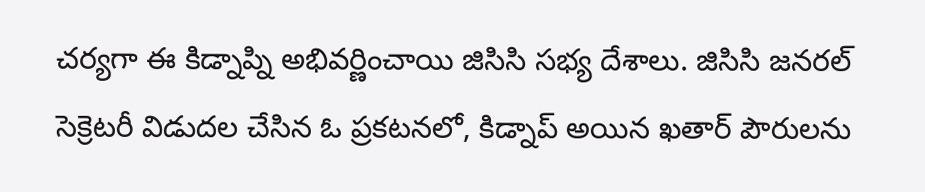చర్యగా ఈ కిడ్నాప్ని అభివర్ణించాయి జిసిసి సభ్య దేశాలు. జిసిసి జనరల్ సెక్రెటరీ విడుదల చేసిన ఓ ప్రకటనలో, కిడ్నాప్ అయిన ఖతార్ పౌరులను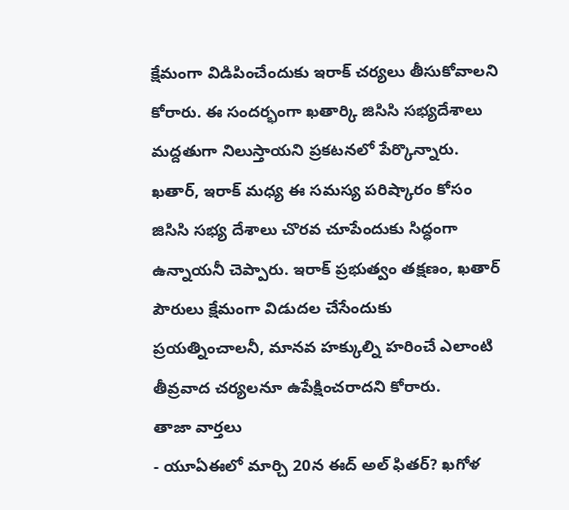క్షేమంగా విడిపించేందుకు ఇరాక్ చర్యలు తీసుకోవాలని కోరారు. ఈ సందర్భంగా ఖతార్కి జిసిసి సభ్యదేశాలు మద్దతుగా నిలుస్తాయని ప్రకటనలో పేర్కొన్నారు. ఖతార్, ఇరాక్ మధ్య ఈ సమస్య పరిష్కారం కోసం జిసిసి సభ్య దేశాలు చొరవ చూపేందుకు సిద్ధంగా ఉన్నాయనీ చెప్పారు. ఇరాక్ ప్రభుత్వం తక్షణం, ఖతార్ పౌరులు క్షేమంగా విడుదల చేసేందుకు ప్రయత్నించాలనీ, మానవ హక్కుల్ని హరించే ఎలాంటి తీవ్రవాద చర్యలనూ ఉపేక్షించరాదని కోరారు.
తాజా వార్తలు
- యూఏఈలో మార్చి 20న ఈద్ అల్ ఫితర్? ఖగోళ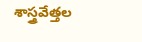శాస్త్రవేత్తల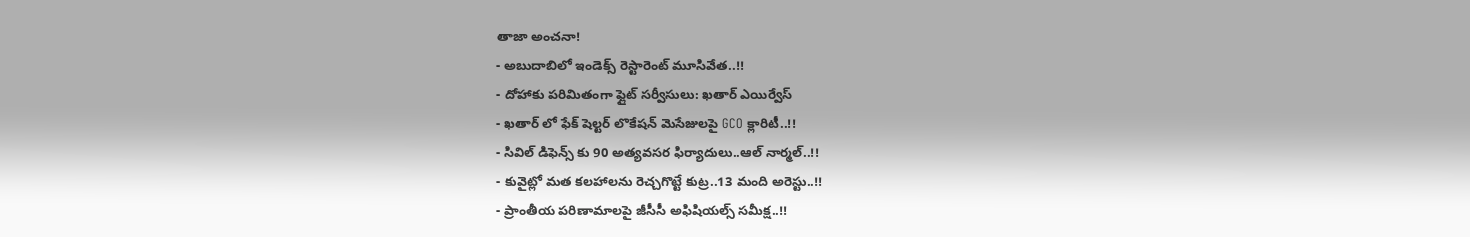తాజా అంచనా!
- అబుదాబిలో ఇండెక్స్ రెస్టారెంట్ మూసివేత..!!
- దోహాకు పరిమితంగా ఫ్లైట్ సర్వీసులు: ఖతార్ ఎయిర్వేస్
- ఖతార్ లో ఫేక్ షెల్టర్ లొకేషన్ మెసేజులపై GCO క్లారిటీ..!!
- సివిల్ డిఫెన్స్ కు 90 అత్యవసర ఫిర్యాదులు..ఆల్ నార్మల్..!!
- కువైట్లో మత కలహాలను రెచ్చగొట్టే కుట్ర..13 మంది అరెస్టు..!!
- ప్రాంతీయ పరిణామాలపై జీసీసీ అఫిషియల్స్ సమీక్ష..!!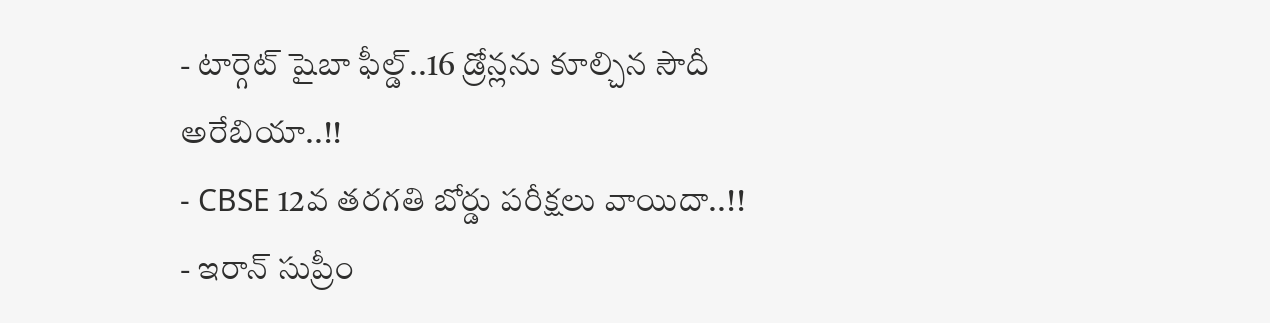- టార్గెట్ షైబా ఫీల్డ్..16 డ్రోన్లను కూల్చిన సౌదీ అరేబియా..!!
- CBSE 12వ తరగతి బోర్డు పరీక్షలు వాయిదా..!!
- ఇరాన్ సుప్రీం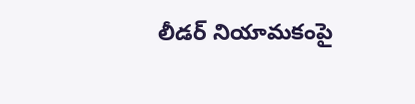లీడర్ నియామకంపై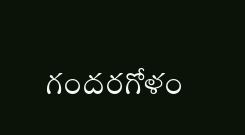గందరగోళం